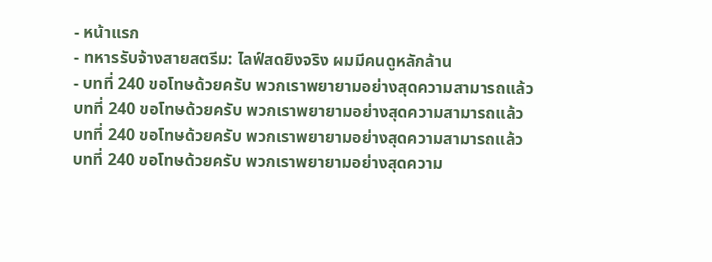- หน้าแรก
- ทหารรับจ้างสายสตรีม: ไลฟ์สดยิงจริง ผมมีคนดูหลักล้าน
- บทที่ 240 ขอโทษด้วยครับ พวกเราพยายามอย่างสุดความสามารถแล้ว
บทที่ 240 ขอโทษด้วยครับ พวกเราพยายามอย่างสุดความสามารถแล้ว
บทที่ 240 ขอโทษด้วยครับ พวกเราพยายามอย่างสุดความสามารถแล้ว
บทที่ 240 ขอโทษด้วยครับ พวกเราพยายามอย่างสุดความ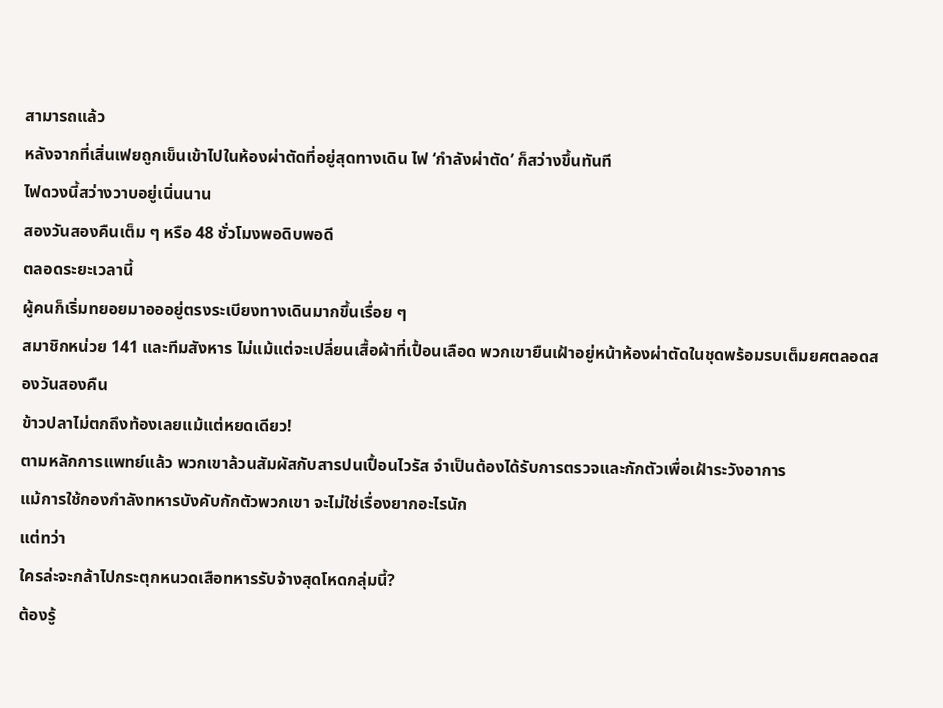สามารถแล้ว
หลังจากที่เสิ่นเฟยถูกเข็นเข้าไปในห้องผ่าตัดที่อยู่สุดทางเดิน ไฟ ‘กำลังผ่าตัด’ ก็สว่างขึ้นทันที
ไฟดวงนี้สว่างวาบอยู่เนิ่นนาน
สองวันสองคืนเต็ม ๆ หรือ 48 ชั่วโมงพอดิบพอดี
ตลอดระยะเวลานี้
ผู้คนก็เริ่มทยอยมาอออยู่ตรงระเบียงทางเดินมากขึ้นเรื่อย ๆ
สมาชิกหน่วย 141 และทีมสังหาร ไม่แม้แต่จะเปลี่ยนเสื้อผ้าที่เปื้อนเลือด พวกเขายืนเฝ้าอยู่หน้าห้องผ่าตัดในชุดพร้อมรบเต็มยศตลอดสองวันสองคืน
ข้าวปลาไม่ตกถึงท้องเลยแม้แต่หยดเดียว!
ตามหลักการแพทย์แล้ว พวกเขาล้วนสัมผัสกับสารปนเปื้อนไวรัส จำเป็นต้องได้รับการตรวจและกักตัวเพื่อเฝ้าระวังอาการ
แม้การใช้กองกำลังทหารบังคับกักตัวพวกเขา จะไม่ใช่เรื่องยากอะไรนัก
แต่ทว่า
ใครล่ะจะกล้าไปกระตุกหนวดเสือทหารรับจ้างสุดโหดกลุ่มนี้?
ต้องรู้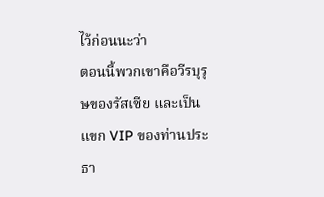ไว้ก่อนนะว่า
ตอนนี้พวกเขาคือวีรบุรุษของรัสเซีย และเป็นแขก VIP ของท่านประธา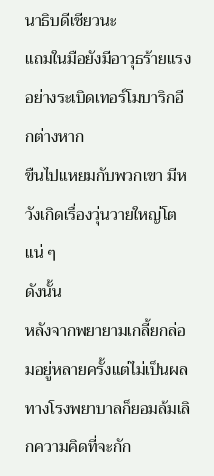นาธิบดีเชียวนะ
แถมในมือยังมีอาวุธร้ายแรงอย่างระเบิดเทอร์โมบาริกอีกต่างหาก
ขืนไปแหยมกับพวกเขา มีหวังเกิดเรื่องวุ่นวายใหญ่โตแน่ ๆ
ดังนั้น
หลังจากพยายามเกลี้ยกล่อมอยู่หลายครั้งแต่ไม่เป็นผล ทางโรงพยาบาลก็ยอมล้มเลิกความคิดที่จะกัก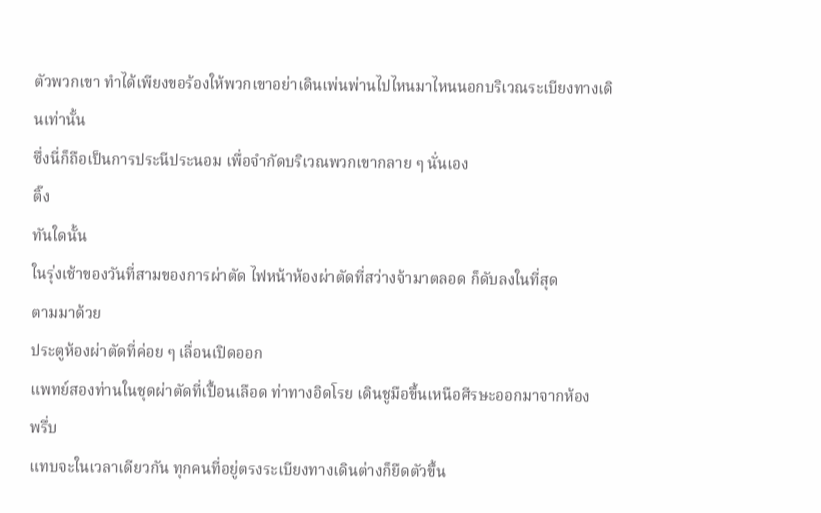ตัวพวกเขา ทำได้เพียงขอร้องให้พวกเขาอย่าเดินเพ่นพ่านไปไหนมาไหนนอกบริเวณระเบียงทางเดินเท่านั้น
ซึ่งนี่ก็ถือเป็นการประนีประนอม เพื่อจำกัดบริเวณพวกเขากลาย ๆ นั่นเอง
ติ๊ง
ทันใดนั้น
ในรุ่งเช้าของวันที่สามของการผ่าตัด ไฟหน้าห้องผ่าตัดที่สว่างจ้ามาตลอด ก็ดับลงในที่สุด
ตามมาด้วย
ประตูห้องผ่าตัดที่ค่อย ๆ เลื่อนเปิดออก
แพทย์สองท่านในชุดผ่าตัดที่เปื้อนเลือด ท่าทางอิดโรย เดินชูมือขึ้นเหนือศีรษะออกมาจากห้อง
พรึ่บ
แทบจะในเวลาเดียวกัน ทุกคนที่อยู่ตรงระเบียงทางเดินต่างก็ยืดตัวขึ้น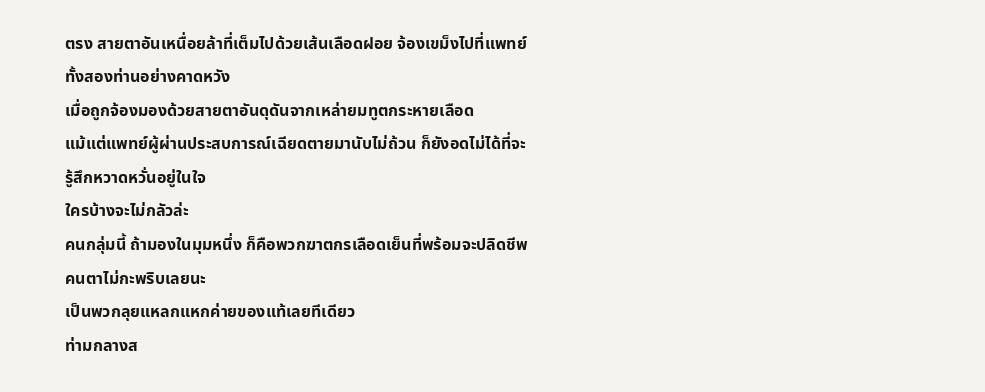ตรง สายตาอันเหนื่อยล้าที่เต็มไปด้วยเส้นเลือดฝอย จ้องเขม็งไปที่แพทย์ทั้งสองท่านอย่างคาดหวัง
เมื่อถูกจ้องมองด้วยสายตาอันดุดันจากเหล่ายมทูตกระหายเลือด
แม้แต่แพทย์ผู้ผ่านประสบการณ์เฉียดตายมานับไม่ถ้วน ก็ยังอดไม่ได้ที่จะรู้สึกหวาดหวั่นอยู่ในใจ
ใครบ้างจะไม่กลัวล่ะ
คนกลุ่มนี้ ถ้ามองในมุมหนึ่ง ก็คือพวกฆาตกรเลือดเย็นที่พร้อมจะปลิดชีพคนตาไม่กะพริบเลยนะ
เป็นพวกลุยแหลกแหกค่ายของแท้เลยทีเดียว
ท่ามกลางส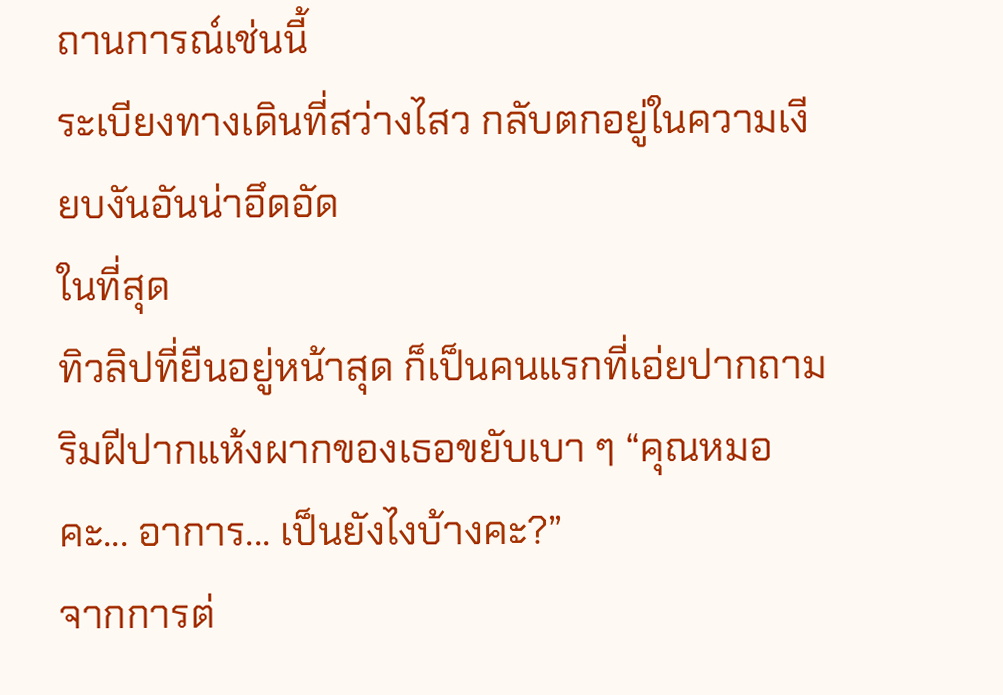ถานการณ์เช่นนี้
ระเบียงทางเดินที่สว่างไสว กลับตกอยู่ในความเงียบงันอันน่าอึดอัด
ในที่สุด
ทิวลิปที่ยืนอยู่หน้าสุด ก็เป็นคนแรกที่เอ่ยปากถามริมฝีปากแห้งผากของเธอขยับเบา ๆ “คุณหมอคะ... อาการ... เป็นยังไงบ้างคะ?”
จากการต่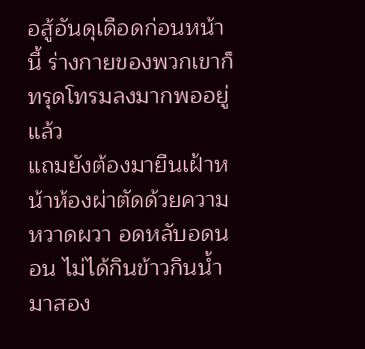อสู้อันดุเดือดก่อนหน้านี้ ร่างกายของพวกเขาก็ทรุดโทรมลงมากพออยู่แล้ว
แถมยังต้องมายืนเฝ้าหน้าห้องผ่าตัดด้วยความหวาดผวา อดหลับอดนอน ไม่ได้กินข้าวกินน้ำมาสอง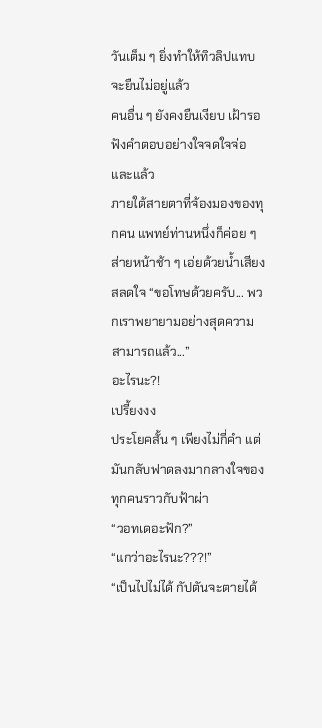วันเต็ม ๆ ยิ่งทำให้ทิวลิปแทบจะยืนไม่อยู่แล้ว
คนอื่น ๆ ยังคงยืนเงียบ เฝ้ารอฟังคำตอบอย่างใจจดใจจ่อ
และแล้ว
ภายใต้สายตาที่จ้องมองของทุกคน แพทย์ท่านหนึ่งก็ค่อย ๆ ส่ายหน้าช้า ๆ เอ่ยด้วยน้ำเสียงสลดใจ “ขอโทษด้วยครับ... พวกเราพยายามอย่างสุดความสามารถแล้ว...”
อะไรนะ?!
เปรี้ยงงง
ประโยคสั้น ๆ เพียงไม่กี่คำ แต่มันกลับฟาดลงมากลางใจของทุกคนราวกับฟ้าผ่า
“วอทเดอะฟัก?”
“แกว่าอะไรนะ???!”
“เป็นไปไม่ได้ กัปตันจะตายได้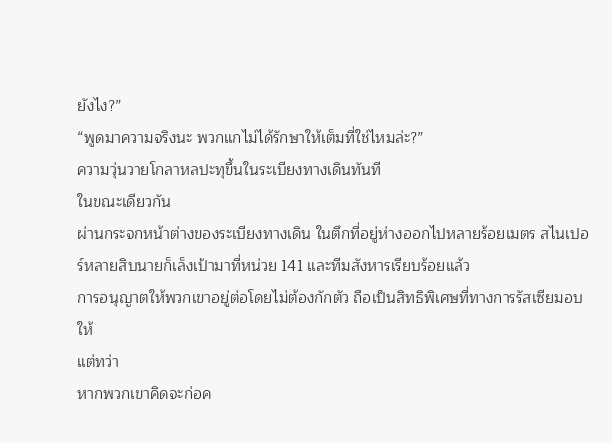ยังไง?”
“พูดมาความจริงนะ พวกแกไม่ได้รักษาให้เต็มที่ใช่ไหมล่ะ?”
ความวุ่นวายโกลาหลปะทุขึ้นในระเบียงทางเดินทันที
ในขณะเดียวกัน
ผ่านกระจกหน้าต่างของระเบียงทางเดิน ในตึกที่อยู่ห่างออกไปหลายร้อยเมตร สไนเปอร์หลายสิบนายก็เล็งเป้ามาที่หน่วย 141 และทีมสังหารเรียบร้อยแล้ว
การอนุญาตให้พวกเขาอยู่ต่อโดยไม่ต้องกักตัว ถือเป็นสิทธิพิเศษที่ทางการรัสเซียมอบให้
แต่ทว่า
หากพวกเขาคิดจะก่อค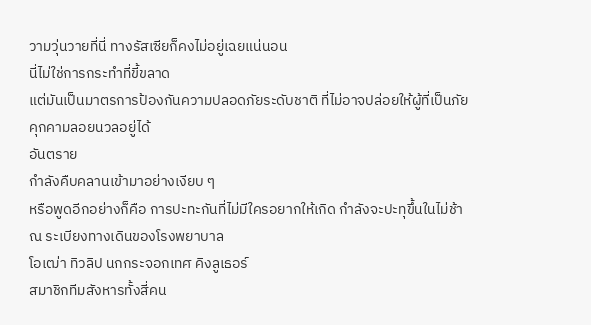วามวุ่นวายที่นี่ ทางรัสเซียก็คงไม่อยู่เฉยแน่นอน
นี่ไม่ใช่การกระทำที่ขี้ขลาด
แต่มันเป็นมาตรการป้องกันความปลอดภัยระดับชาติ ที่ไม่อาจปล่อยให้ผู้ที่เป็นภัยคุกคามลอยนวลอยู่ได้
อันตราย
กำลังคืบคลานเข้ามาอย่างเงียบ ๆ
หรือพูดอีกอย่างก็คือ การปะทะกันที่ไม่มีใครอยากให้เกิด กำลังจะปะทุขึ้นในไม่ช้า
ณ ระเบียงทางเดินของโรงพยาบาล
โอเฒ่า ทิวลิป นกกระจอกเทศ คิงลูเธอร์
สมาชิกทีมสังหารทั้งสี่คน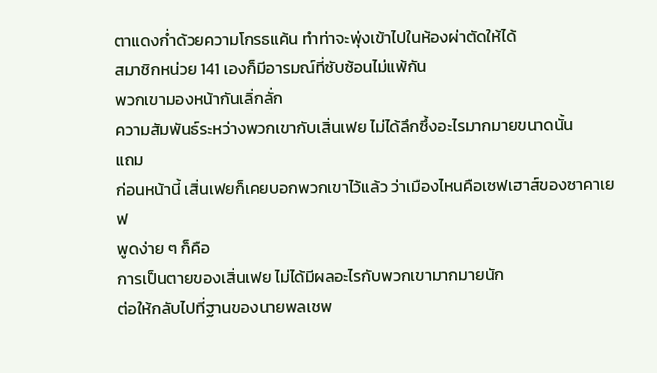ตาแดงก่ำด้วยความโกรธแค้น ทำท่าจะพุ่งเข้าไปในห้องผ่าตัดให้ได้
สมาชิกหน่วย 141 เองก็มีอารมณ์ที่ซับซ้อนไม่แพ้กัน
พวกเขามองหน้ากันเลิ่กลั่ก
ความสัมพันธ์ระหว่างพวกเขากับเสิ่นเฟย ไม่ได้ลึกซึ้งอะไรมากมายขนาดนั้น
แถม
ก่อนหน้านี้ เสิ่นเฟยก็เคยบอกพวกเขาไว้แล้ว ว่าเมืองไหนคือเซฟเฮาส์ของซาคาเยฟ
พูดง่าย ๆ ก็คือ
การเป็นตายของเสิ่นเฟย ไม่ได้มีผลอะไรกับพวกเขามากมายนัก
ต่อให้กลับไปที่ฐานของนายพลเชพ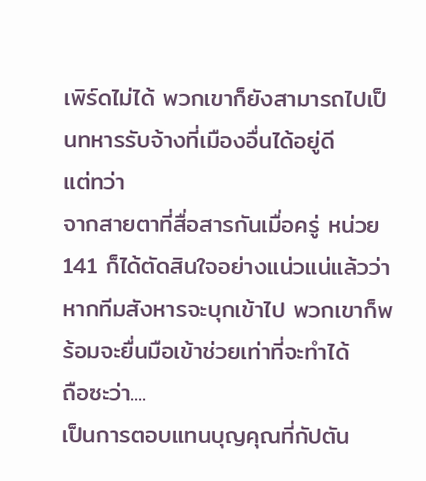เพิร์ดไม่ได้ พวกเขาก็ยังสามารถไปเป็นทหารรับจ้างที่เมืองอื่นได้อยู่ดี
แต่ทว่า
จากสายตาที่สื่อสารกันเมื่อครู่ หน่วย 141 ก็ได้ตัดสินใจอย่างแน่วแน่แล้วว่า
หากทีมสังหารจะบุกเข้าไป พวกเขาก็พร้อมจะยื่นมือเข้าช่วยเท่าที่จะทำได้
ถือซะว่า....
เป็นการตอบแทนบุญคุณที่กัปตัน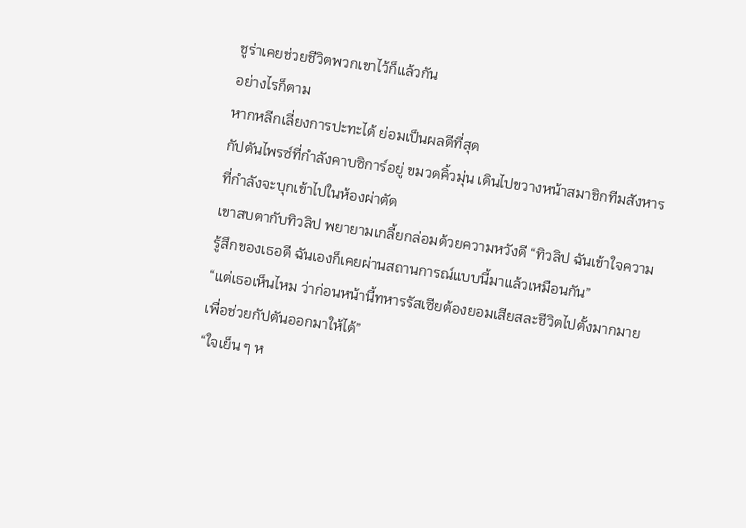ชูร่าเคยช่วยชีวิตพวกเขาไว้ก็แล้วกัน
อย่างไรก็ตาม
หากหลีกเลี่ยงการปะทะได้ ย่อมเป็นผลดีที่สุด
กัปตันไพรซ์ที่กำลังคาบซิการ์อยู่ ขมวดคิ้วมุ่น เดินไปขวางหน้าสมาชิกทีมสังหารที่กำลังจะบุกเข้าไปในห้องผ่าตัด
เขาสบตากับทิวลิป พยายามเกลี้ยกล่อมด้วยความหวังดี “ทิวลิป ฉันเข้าใจความรู้สึกของเธอดี ฉันเองก็เคยผ่านสถานการณ์แบบนี้มาแล้วเหมือนกัน”
“แต่เธอเห็นไหม ว่าก่อนหน้านี้ทหารรัสเซียต้องยอมเสียสละชีวิตไปตั้งมากมาย เพื่อช่วยกัปตันออกมาให้ได้”
“ใจเย็น ๆ ห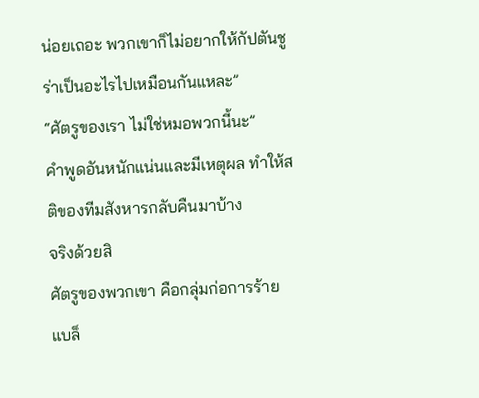น่อยเถอะ พวกเขาก็ไม่อยากให้กัปตันชูร่าเป็นอะไรไปเหมือนกันแหละ”
“ศัตรูของเรา ไม่ใช่หมอพวกนี้นะ”
คำพูดอันหนักแน่นและมีเหตุผล ทำให้สติของทีมสังหารกลับคืนมาบ้าง
จริงด้วยสิ
ศัตรูของพวกเขา คือกลุ่มก่อการร้ายแบล็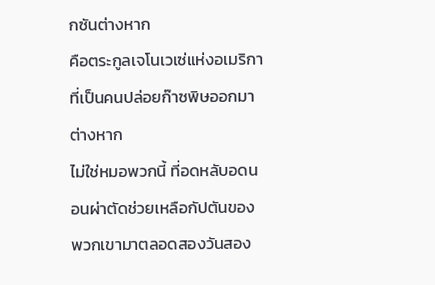กซันต่างหาก
คือตระกูลเจโนเวเซ่แห่งอเมริกา ที่เป็นคนปล่อยก๊าซพิษออกมาต่างหาก
ไม่ใช่หมอพวกนี้ ที่อดหลับอดนอนผ่าตัดช่วยเหลือกัปตันของพวกเขามาตลอดสองวันสอง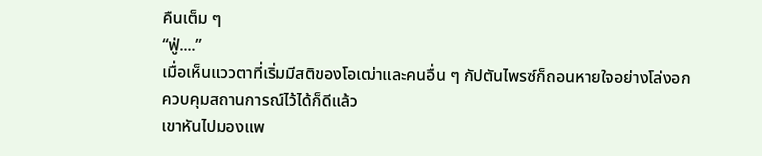คืนเต็ม ๆ
“ฟู่....”
เมื่อเห็นแววตาที่เริ่มมีสติของโอเฒ่าและคนอื่น ๆ กัปตันไพรซ์ก็ถอนหายใจอย่างโล่งอก
ควบคุมสถานการณ์ไว้ได้ก็ดีแล้ว
เขาหันไปมองแพ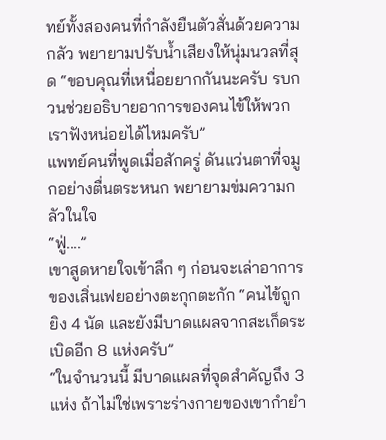ทย์ทั้งสองคนที่กำลังยืนตัวสั่นด้วยความกลัว พยายามปรับน้ำเสียงให้นุ่มนวลที่สุด “ขอบคุณที่เหนื่อยยากกันนะครับ รบกวนช่วยอธิบายอาการของคนไข้ให้พวกเราฟังหน่อยได้ไหมครับ”
แพทย์คนที่พูดเมื่อสักครู่ ดันแว่นตาที่จมูกอย่างตื่นตระหนก พยายามข่มความกลัวในใจ
“ฟู่....”
เขาสูดหายใจเข้าลึก ๆ ก่อนจะเล่าอาการของเสิ่นเฟยอย่างตะกุกตะกัก “คนไข้ถูกยิง 4 นัด และยังมีบาดแผลจากสะเก็ดระเบิดอีก 8 แห่งครับ”
“ในจำนวนนี้ มีบาดแผลที่จุดสำคัญถึง 3 แห่ง ถ้าไม่ใช่เพราะร่างกายของเขากำยำ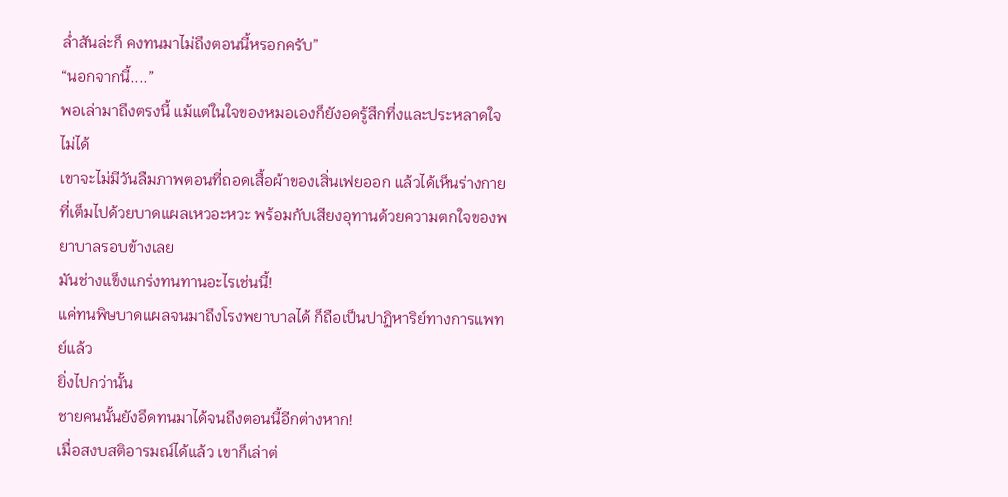ล่ำสันล่ะก็ คงทนมาไม่ถึงตอนนี้หรอกครับ”
“นอกจากนี้....”
พอเล่ามาถึงตรงนี้ แม้แต่ในใจของหมอเองก็ยังอดรู้สึกทึ่งและประหลาดใจไม่ได้
เขาจะไม่มีวันลืมภาพตอนที่ถอดเสื้อผ้าของเสิ่นเฟยออก แล้วได้เห็นร่างกายที่เต็มไปด้วยบาดแผลเหวอะหวะ พร้อมกับเสียงอุทานด้วยความตกใจของพยาบาลรอบข้างเลย
มันช่างแข็งแกร่งทนทานอะไรเช่นนี้!
แค่ทนพิษบาดแผลจนมาถึงโรงพยาบาลได้ ก็ถือเป็นปาฏิหาริย์ทางการแพทย์แล้ว
ยิ่งไปกว่านั้น
ชายคนนั้นยังอึดทนมาได้จนถึงตอนนี้อีกต่างหาก!
เมื่อสงบสติอารมณ์ได้แล้ว เขาก็เล่าต่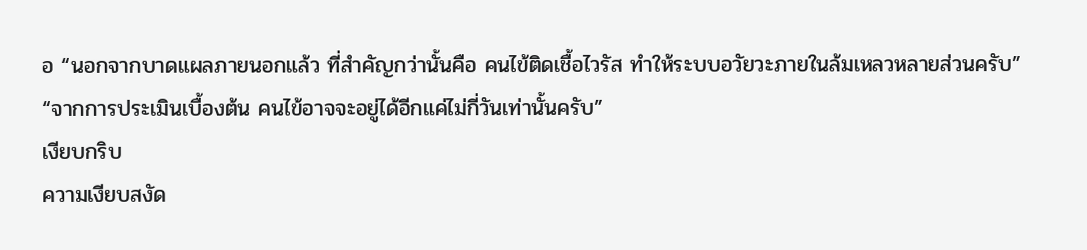อ “นอกจากบาดแผลภายนอกแล้ว ที่สำคัญกว่านั้นคือ คนไข้ติดเชื้อไวรัส ทำให้ระบบอวัยวะภายในล้มเหลวหลายส่วนครับ”
“จากการประเมินเบื้องต้น คนไข้อาจจะอยู่ได้อีกแค่ไม่กี่วันเท่านั้นครับ”
เงียบกริบ
ความเงียบสงัด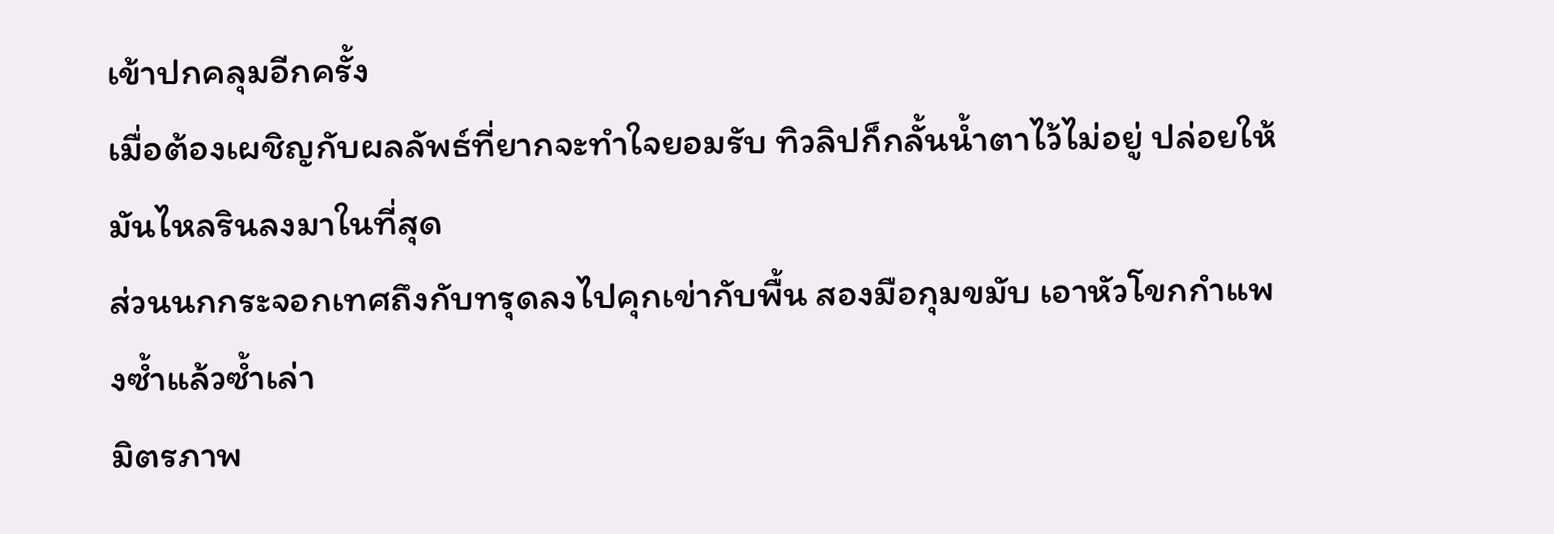เข้าปกคลุมอีกครั้ง
เมื่อต้องเผชิญกับผลลัพธ์ที่ยากจะทำใจยอมรับ ทิวลิปก็กลั้นน้ำตาไว้ไม่อยู่ ปล่อยให้มันไหลรินลงมาในที่สุด
ส่วนนกกระจอกเทศถึงกับทรุดลงไปคุกเข่ากับพื้น สองมือกุมขมับ เอาหัวโขกกำแพงซ้ำแล้วซ้ำเล่า
มิตรภาพ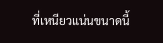ที่เหนียวแน่นขนาดนี้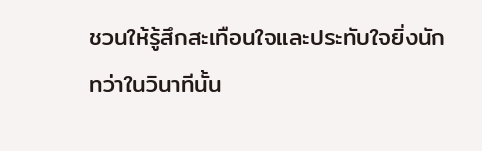ชวนให้รู้สึกสะเทือนใจและประทับใจยิ่งนัก
ทว่าในวินาทีนั้น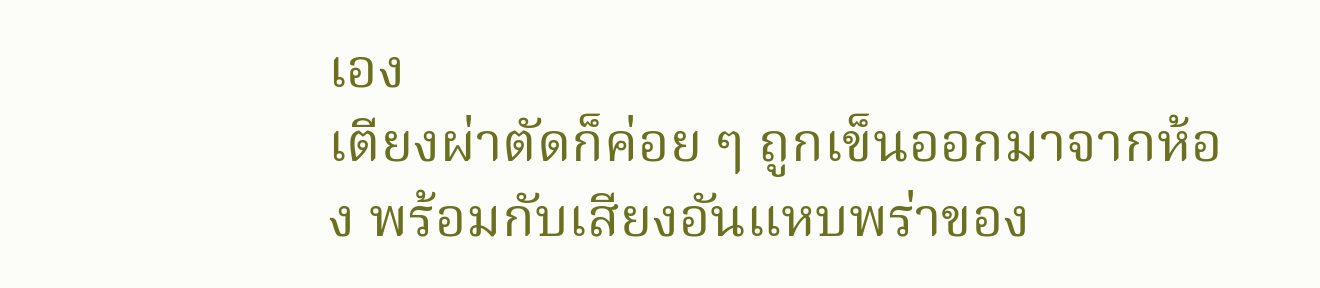เอง
เตียงผ่าตัดก็ค่อย ๆ ถูกเข็นออกมาจากห้อง พร้อมกับเสียงอันแหบพร่าของ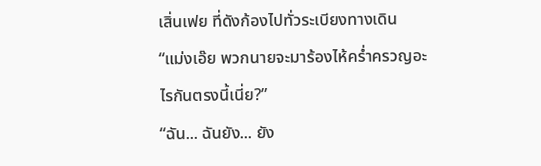เสิ่นเฟย ที่ดังก้องไปทั่วระเบียงทางเดิน
“แม่งเอ๊ย พวกนายจะมาร้องไห้คร่ำครวญอะไรกันตรงนี้เนี่ย?”
“ฉัน... ฉันยัง... ยัง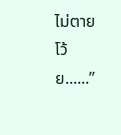ไม่ตายโว้ย......”